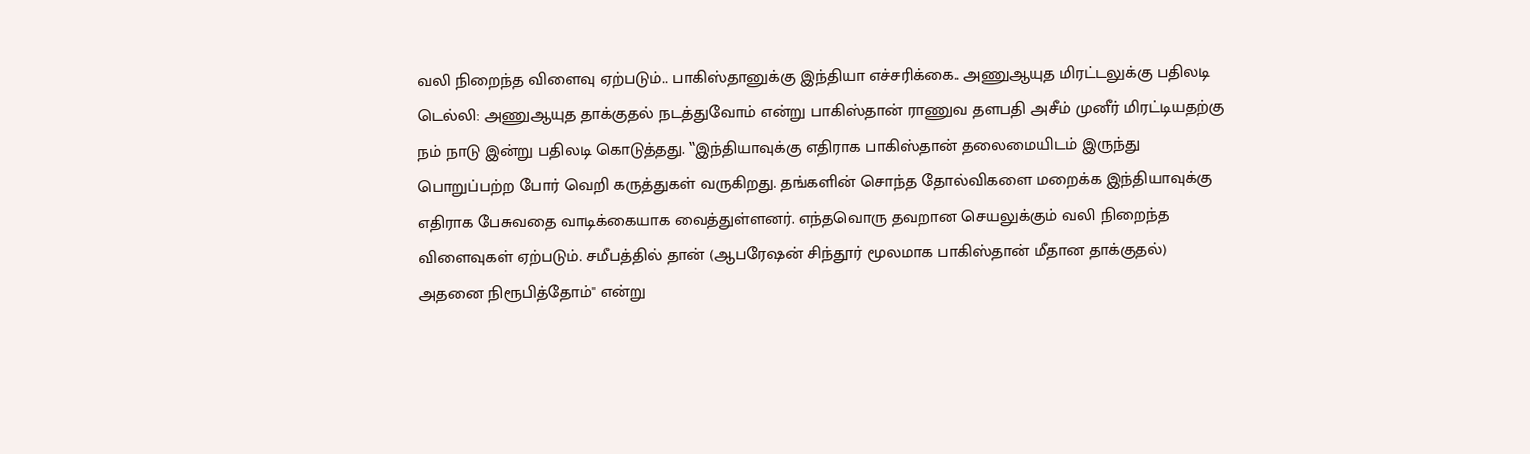வலி நிறைந்த விளைவு ஏற்படும்.. பாகிஸ்தானுக்கு இந்தியா எச்சரிக்கை.. அணுஆயுத மிரட்டலுக்கு பதிலடி
டெல்லி: அணுஆயுத தாக்குதல் நடத்துவோம் என்று பாகிஸ்தான் ராணுவ தளபதி அசீம் முனீர் மிரட்டியதற்கு நம் நாடு இன்று பதிலடி கொடுத்தது. ‛‛இந்தியாவுக்கு எதிராக பாகிஸ்தான் தலைமையிடம் இருந்து பொறுப்பற்ற போர் வெறி கருத்துகள் வருகிறது. தங்களின் சொந்த தோல்விகளை மறைக்க இந்தியாவுக்கு எதிராக பேசுவதை வாடிக்கையாக வைத்துள்ளனர். எந்தவொரு தவறான செயலுக்கும் வலி நிறைந்த விளைவுகள் ஏற்படும். சமீபத்தில் தான் (ஆபரேஷன் சிந்தூர் மூலமாக பாகிஸ்தான் மீதான தாக்குதல்) அதனை நிரூபித்தோம்'' என்று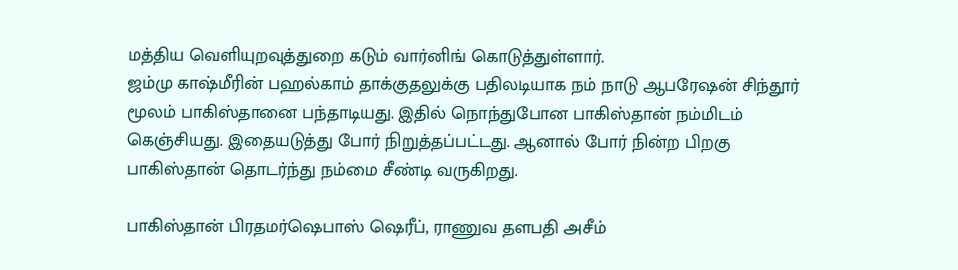மத்திய வெளியுறவுத்துறை கடும் வார்னிங் கொடுத்துள்ளார்.
ஜம்மு காஷ்மீரின் பஹல்காம் தாக்குதலுக்கு பதிலடியாக நம் நாடு ஆபரேஷன் சிந்தூர் மூலம் பாகிஸ்தானை பந்தாடியது. இதில் நொந்துபோன பாகிஸ்தான் நம்மிடம் கெஞ்சியது. இதையடுத்து போர் நிறுத்தப்பட்டது. ஆனால் போர் நின்ற பிறகு பாகிஸ்தான் தொடர்ந்து நம்மை சீண்டி வருகிறது.

பாகிஸ்தான் பிரதமர்ஷெபாஸ் ஷெரீப், ராணுவ தளபதி அசீம்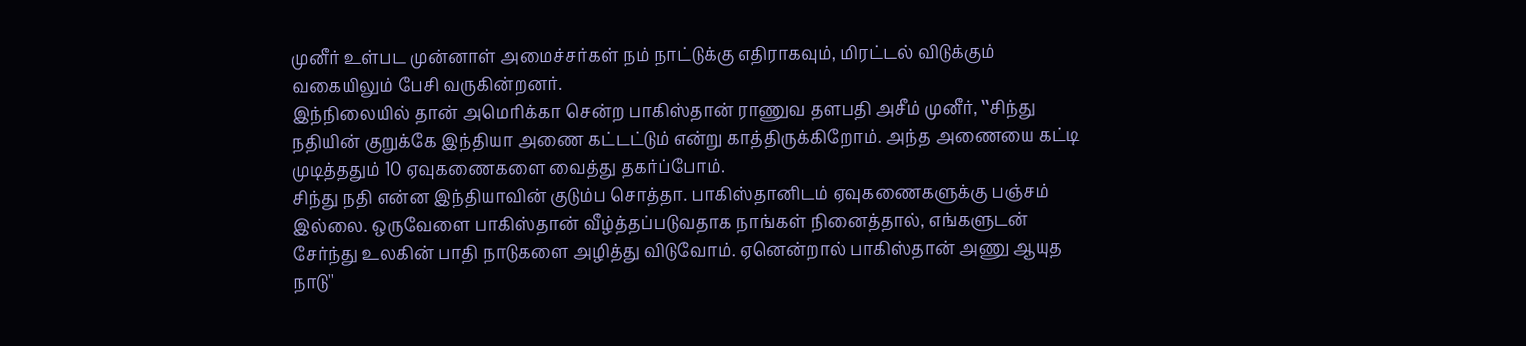முனீர் உள்பட முன்னாள் அமைச்சர்கள் நம் நாட்டுக்கு எதிராகவும், மிரட்டல் விடுக்கும் வகையிலும் பேசி வருகின்றனர்.
இந்நிலையில் தான் அமெரிக்கா சென்ற பாகிஸ்தான் ராணுவ தளபதி அசீம் முனீர், ‛‛சிந்து நதியின் குறுக்கே இந்தியா அணை கட்டட்டும் என்று காத்திருக்கிறோம். அந்த அணையை கட்டி முடித்ததும் 10 ஏவுகணைகளை வைத்து தகர்ப்போம்.
சிந்து நதி என்ன இந்தியாவின் குடும்ப சொத்தா. பாகிஸ்தானிடம் ஏவுகணைகளுக்கு பஞ்சம் இல்லை. ஒருவேளை பாகிஸ்தான் வீழ்த்தப்படுவதாக நாங்கள் நினைத்தால், எங்களுடன் சேர்ந்து உலகின் பாதி நாடுகளை அழித்து விடுவோம். ஏனென்றால் பாகிஸ்தான் அணு ஆயுத நாடு''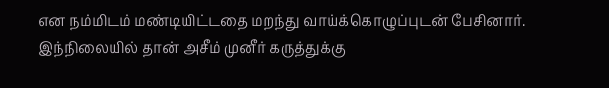என நம்மிடம் மண்டியிட்டதை மறந்து வாய்க்கொழுப்புடன் பேசினார்.
இந்நிலையில் தான் அசீம் முனீர் கருத்துக்கு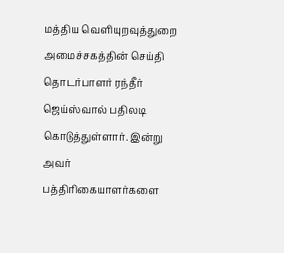மத்திய வெளியுறவுத்துறை அமைச்சகத்தின் செய்தி தொடர்பாளர் ரந்தீர் ஜெய்ஸ்வால் பதிலடி கொடுத்துள்ளார். இன்று அவர் பத்திரிகையாளர்களை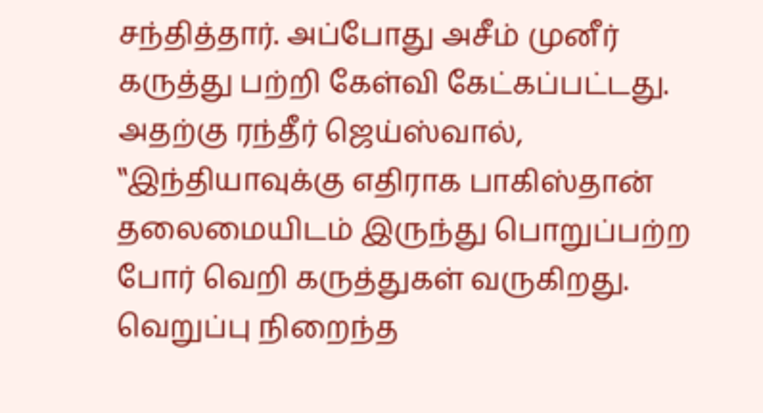சந்தித்தார். அப்போது அசீம் முனீர் கருத்து பற்றி கேள்வி கேட்கப்பட்டது. அதற்கு ரந்தீர் ஜெய்ஸ்வால், ‛‛இந்தியாவுக்கு எதிராக பாகிஸ்தான் தலைமையிடம் இருந்து பொறுப்பற்ற போர் வெறி கருத்துகள் வருகிறது. வெறுப்பு நிறைந்த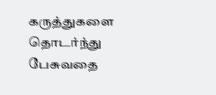கருத்துகளை தொடர்ந்து பேசுவதை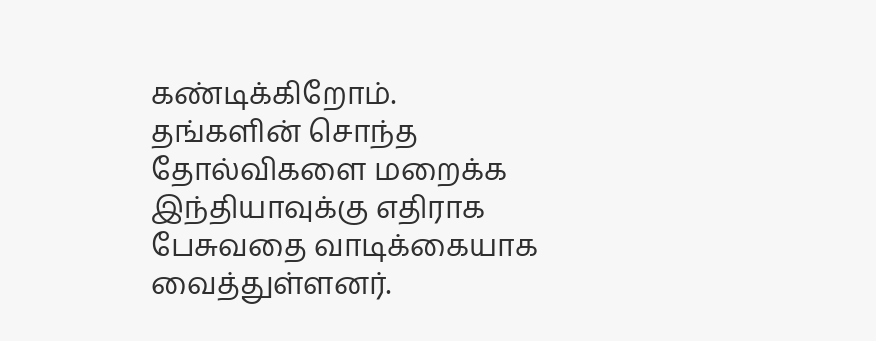கண்டிக்கிறோம்.
தங்களின் சொந்த தோல்விகளை மறைக்க இந்தியாவுக்கு எதிராக பேசுவதை வாடிக்கையாக வைத்துள்ளனர்.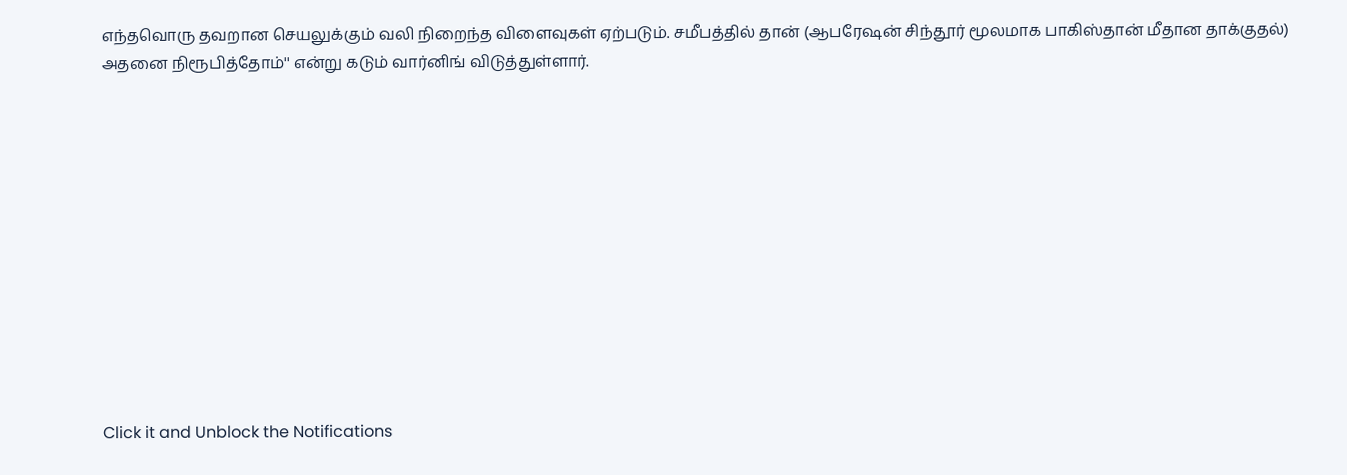எந்தவொரு தவறான செயலுக்கும் வலி நிறைந்த விளைவுகள் ஏற்படும். சமீபத்தில் தான் (ஆபரேஷன் சிந்தூர் மூலமாக பாகிஸ்தான் மீதான தாக்குதல்) அதனை நிரூபித்தோம்'' என்று கடும் வார்னிங் விடுத்துள்ளார்.












Click it and Unblock the Notifications